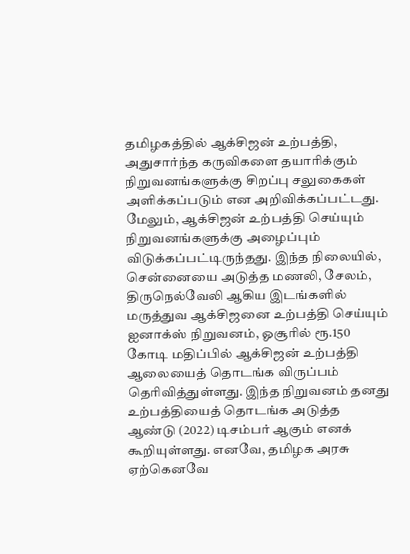தமிழகத்தில் ஆக்சிஜன் உற்பத்தி, அதுசார்ந்த கருவிகளை தயாரிக்கும் நிறுவனங்களுக்கு சிறப்பு சலுகைகள் அளிக்கப்படும் என அறிவிக்கப்பட்டது. மேலும், ஆக்சிஜன் உற்பத்தி செய்யும் நிறுவனங்களுக்கு அழைப்பும் விடுக்கப்பட்டிருந்தது. இந்த நிலையில், சென்னையை அடுத்த மணலி, சேலம், திருநெல்வேலி ஆகிய இடங்களில் மருத்துவ ஆக்சிஜனை உற்பத்தி செய்யும் ஐனாக்ஸ் நிறுவனம், ஓசூரில் ரூ.150 கோடி மதிப்பில் ஆக்சிஜன் உற்பத்தி ஆலையைத் தொடங்க விருப்பம் தெரிவித்துள்ளது. இந்த நிறுவனம் தனது உற்பத்தியைத் தொடங்க அடுத்த ஆண்டு (2022) டிசம்பர் ஆகும் எனக் கூறியுள்ளது. எனவே, தமிழக அரசு ஏற்கெனவே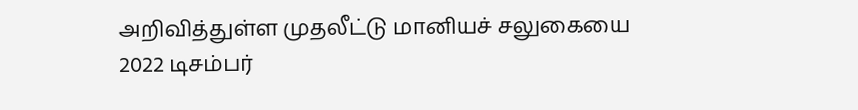அறிவித்துள்ள முதலீட்டு மானியச் சலுகையை 2022 டிசம்பர்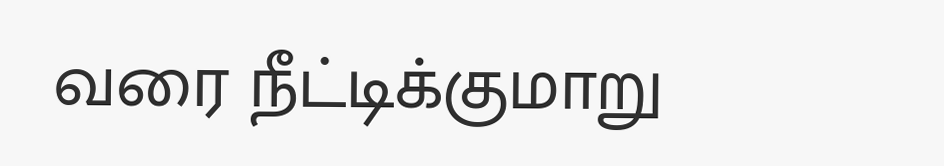வரை நீட்டிக்குமாறு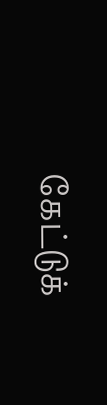கேட்டுக்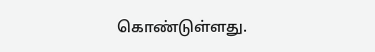கொண்டுள்ளது.